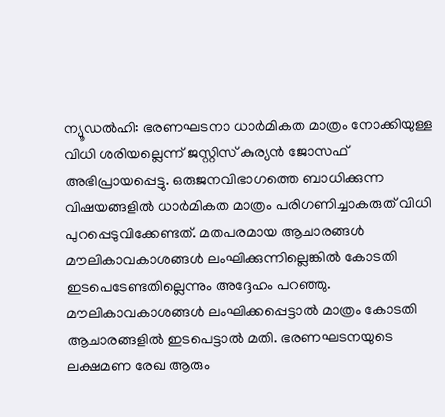ന്യൂഡൽഹി: ഭരണഘടനാ ധാർമികത മാത്രം നോക്കിയുള്ള വിധി ശരിയല്ലെന്ന് ജസ്റ്റിസ് കുര്യൻ ജോസഫ് അഭിപ്രായപ്പെട്ടു. ഒരുജനവിഭാഗത്തെ ബാധിക്കുന്ന വിഷയങ്ങളിൽ ധാർമികത മാത്രം പരിഗണിച്ചാകരുത് വിധി പുറപ്പെടുവിക്കേണ്ടത്. മതപരമായ ആചാരങ്ങൾ മൗലികാവകാശങ്ങൾ ലംഘിക്കുന്നില്ലെങ്കിൽ കോടതി ഇടപെടേണ്ടതില്ലെന്നും അദ്ദേഹം പറഞ്ഞു. മൗലികാവകാശങ്ങൾ ലംഘിക്കപ്പെട്ടാൽ മാത്രം കോടതി ആചാരങ്ങളിൽ ഇടപെട്ടാൽ മതി. ഭരണഘടനയുടെ ലക്ഷമണ രേഖ ആരും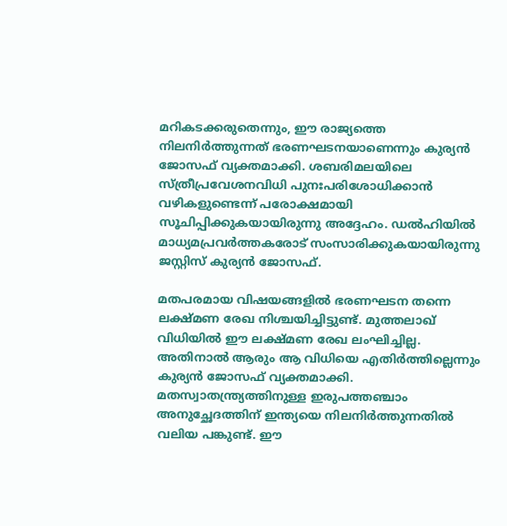മറികടക്കരുതെന്നും, ഈ രാജ്യത്തെ നിലനിർത്തുന്നത് ഭരണഘടനയാണെന്നും കുര്യൻ ജോസഫ് വ്യക്തമാക്കി. ശബരിമലയിലെ സ്ത്രീപ്രവേശനവിധി പുനഃപരിശോധിക്കാൻ വഴികളുണ്ടെന്ന് പരോക്ഷമായി സൂചിപ്പിക്കുകയായിരുന്നു അദ്ദേഹം. ഡൽഹിയിൽ മാധ്യമപ്രവർത്തകരോട് സംസാരിക്കുകയായിരുന്നു ജസ്റ്റിസ് കുര്യൻ ജോസഫ്.

മതപരമായ വിഷയങ്ങളിൽ ഭരണഘടന തന്നെ ലക്ഷ്മണ രേഖ നിശ്ചയിച്ചിട്ടുണ്ട്. മുത്തലാഖ് വിധിയിൽ ഈ ലക്ഷ്മണ രേഖ ലംഘിച്ചില്ല. അതിനാൽ ആരും ആ വിധിയെ എതിർത്തില്ലെന്നും കുര്യൻ ജോസഫ് വ്യക്തമാക്കി. മതസ്വാതന്ത്ര്യത്തിനുള്ള ഇരുപത്തഞ്ചാം അനുച്ഛേദത്തിന് ഇന്ത്യയെ നിലനിർത്തുന്നതിൽ വലിയ പങ്കുണ്ട്. ഈ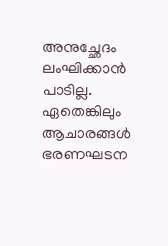അനുച്ഛേദം ലംഘിക്കാൻ പാടില്ല. ഏതെങ്കിലും ആചാരങ്ങൾ ഭരണഘടന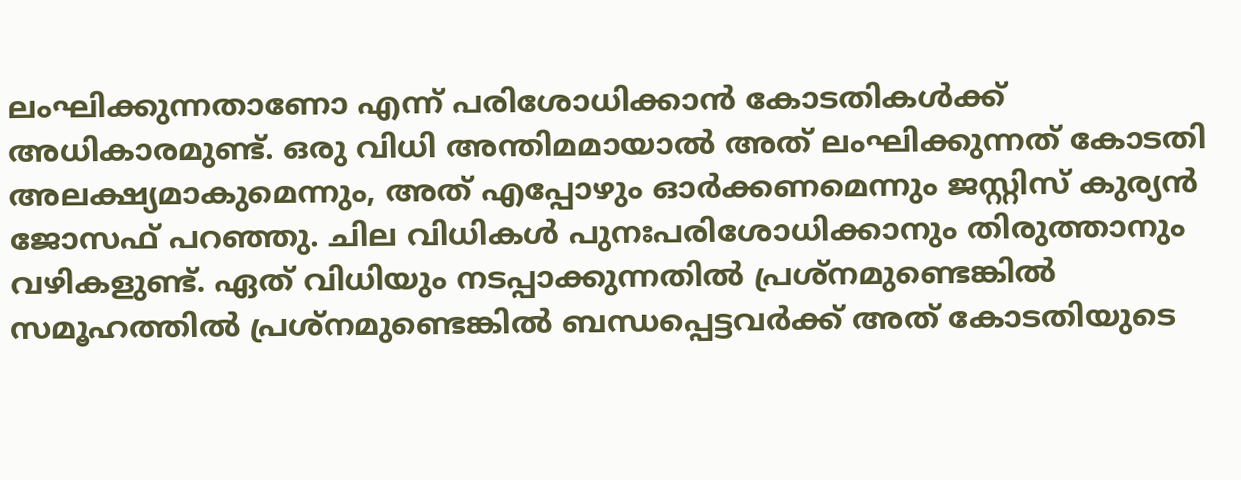ലംഘിക്കുന്നതാണോ എന്ന് പരിശോധിക്കാൻ കോടതികൾക്ക് അധികാരമുണ്ട്. ഒരു വിധി അന്തിമമായാൽ അത് ലംഘിക്കുന്നത് കോടതി അലക്ഷ്യമാകുമെന്നും, അത് എപ്പോഴും ഓർക്കണമെന്നും ജസ്റ്റിസ് കുര്യൻ ജോസഫ് പറഞ്ഞു. ചില വിധികൾ പുനഃപരിശോധിക്കാനും തിരുത്താനും വഴികളുണ്ട്. ഏത് വിധിയും നടപ്പാക്കുന്നതിൽ പ്രശ്‌നമുണ്ടെങ്കിൽ സമൂഹത്തിൽ പ്രശ്‌നമുണ്ടെങ്കിൽ ബന്ധപ്പെട്ടവർക്ക് അത് കോടതിയുടെ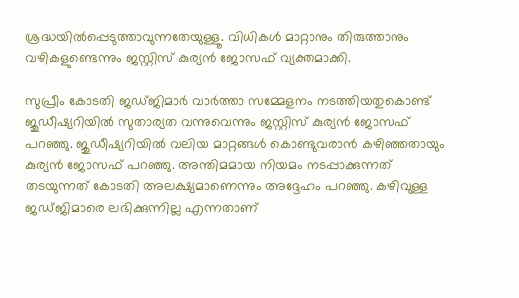ശ്രദ്ധയിൽപ്പെടുത്താവുന്നതേയുള്ളൂ. വിധികൾ മാറ്റാനും തിരുത്താനും വഴികളുണ്ടെന്നും ജസ്റ്റിസ് കുര്യൻ ജോസഫ് വ്യക്തമാക്കി.

സുപ്രീം കോടതി ജഡ്ജിമാർ വാർത്താ സമ്മേളനം നടത്തിയതുകൊണ്ട് ജുഡീഷ്യറിയിൽ സുതാര്യത വന്നുവെന്നും ജസ്റ്റിസ് കുര്യൻ ജോസഫ് പറഞ്ഞു. ജുഡീഷ്യറിയിൽ വലിയ മാറ്റങ്ങൾ കൊണ്ടുവരാൻ കഴിഞ്ഞതായും കുര്യൻ ജോസഫ് പറഞ്ഞു. അന്തിമമായ നിയമം നടപ്പാക്കുന്നത് തടയുന്നത് കോടതി അലക്ഷ്യമാണെന്നും അദ്ദേഹം പറഞ്ഞു. കഴിവുള്ള ജഡ്ജിമാരെ ലഭിക്കുന്നില്ല എന്നതാണ്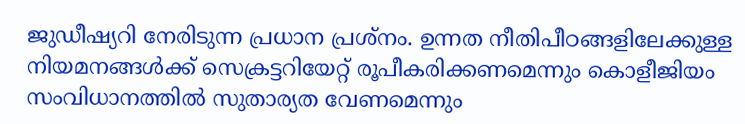ജുഡീഷ്യറി നേരിടുന്ന പ്രധാന പ്രശ്നം. ഉന്നത നീതിപീഠങ്ങളിലേക്കുള്ള നിയമനങ്ങൾക്ക് സെക്രട്ടറിയേറ്റ് രൂപീകരിക്കണമെന്നും കൊളീജിയം സംവിധാനത്തിൽ സുതാര്യത വേണമെന്നും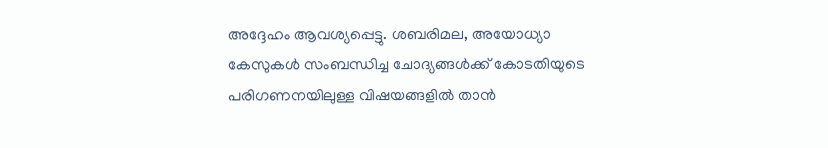അദ്ദേഹം ആവശ്യപ്പെട്ടു. ശബരിമല, അയോധ്യാ കേസുകൾ സംബന്ധിച്ച ചോദ്യങ്ങൾക്ക് കോടതിയുടെ പരിഗണനയിലുള്ള വിഷയങ്ങളിൽ താൻ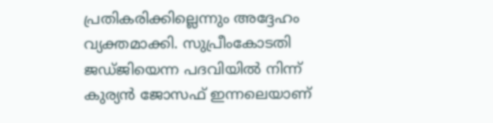പ്രതികരിക്കില്ലെന്നും അദ്ദേഹം വ്യക്തമാക്കി. സുപ്രീംകോടതി ജഡ്ജിയെന്ന പദവിയിൽ നിന്ന് കുര്യൻ ജോസഫ് ഇന്നലെയാണ്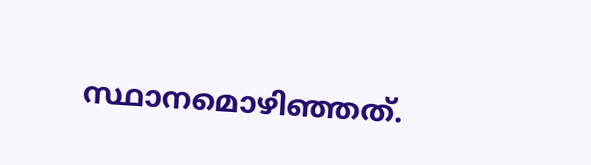സ്ഥാനമൊഴിഞ്ഞത്.